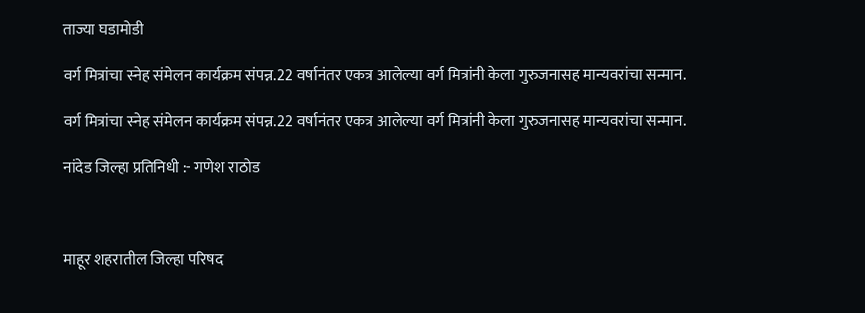ताज्या घडामोडी

वर्ग मित्रांचा स्नेह संमेलन कार्यक्रम संपन्न.22 वर्षानंतर एकत्र आलेल्या वर्ग मित्रांनी केला गुरुजनासह मान्यवरांचा सन्मान.

वर्ग मित्रांचा स्नेह संमेलन कार्यक्रम संपन्न.22 वर्षानंतर एकत्र आलेल्या वर्ग मित्रांनी केला गुरुजनासह मान्यवरांचा सन्मान.

नांदेड जिल्हा प्रतिनिधी :- गणेश राठोड



माहूर शहरातील जिल्हा परिषद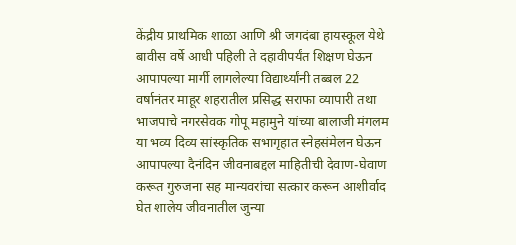केंद्रीय प्राथमिक शाळा आणि श्री जगदंबा हायस्कूल येथे बावीस वर्षे आधी पहिली ते दहावीपर्यंत शिक्षण घेऊन आपापल्या मार्गी लागलेल्या विद्यार्थ्यांनी तब्बल 22 वर्षानंतर माहूर शहरातील प्रसिद्ध सराफा व्यापारी तथा भाजपाचे नगरसेवक गोपू महामुने यांच्या बालाजी मंगलम या भव्य दिव्य सांस्कृतिक सभागृहात स्नेहसंमेलन घेऊन आपापल्या दैनंदिन जीवनाबद्दल माहितीची देवाण-घेवाण करूत गुरुजना सह मान्यवरांचा सत्कार करून आशीर्वाद घेत शालेय जीवनातील जुन्या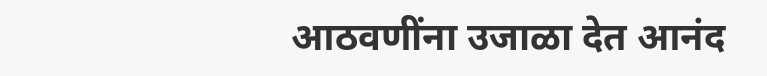आठवणींना उजाळा देत आनंद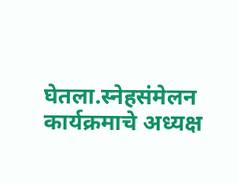घेतला.स्नेहसंमेलन कार्यक्रमाचे अध्यक्ष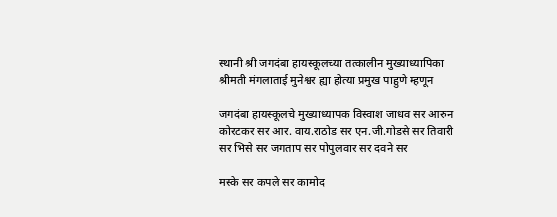स्थानी श्री जगदंबा हायस्कूलच्या तत्कालीन मुख्याध्यापिका श्रीमती मंगलाताई मुनेश्वर ह्या होत्या प्रमुख पाहुणे म्हणून

जगदंबा हायस्कूलचे मुख्याध्यापक विस्वाश जाधव सर आरुन कोरटकर सर आर. वाय.राठोड सर एन.जी.गोडसे सर तिवारी सर भिसे सर जगताप सर पोपुलवार सर दवने सर

मस्के सर कपले सर कामोद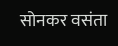सोनकर वसंता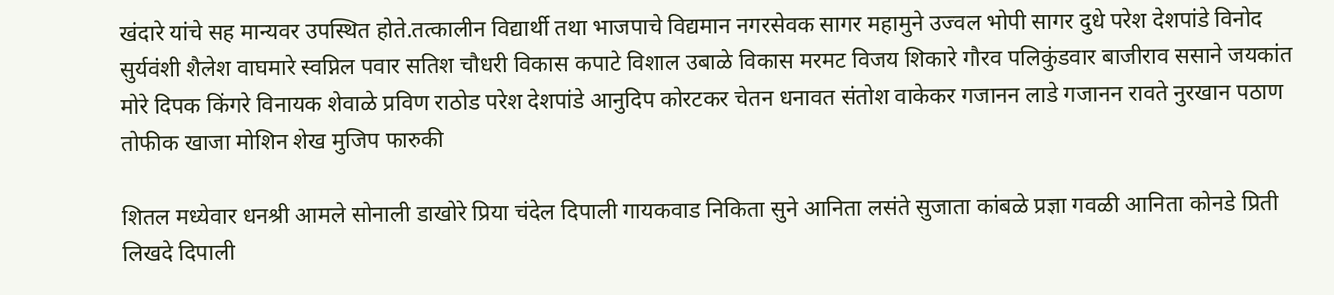खंदारे यांचे सह मान्यवर उपस्थित होते.तत्कालीन विद्यार्थी तथा भाजपाचे विद्यमान नगरसेवक सागर महामुने उज्वल भोपी सागर दुधे परेश देशपांडे विनोद सुर्यवंशी शैलेश वाघमारे स्वप्निल पवार सतिश चौधरी विकास कपाटे विशाल उबाळे विकास मरमट विजय शिकारे गौरव पलिकुंडवार बाजीराव ससाने जयकांत मोरे दिपक किंगरे विनायक शेवाळे प्रविण राठोड परेश देशपांडे आनुदिप कोरटकर चेतन धनावत संतोश वाकेकर गजानन लाडे गजानन रावते नुरखान पठाण तोफीक खाजा मोशिन शेख मुजिप फारुकी

शितल मध्येवार धनश्री आमले सोनाली डाखोरे प्रिया चंदेल दिपाली गायकवाड निकिता सुने आनिता लसंते सुजाता कांबळे प्रज्ञा गवळी आनिता कोनडे प्रिती लिखदे दिपाली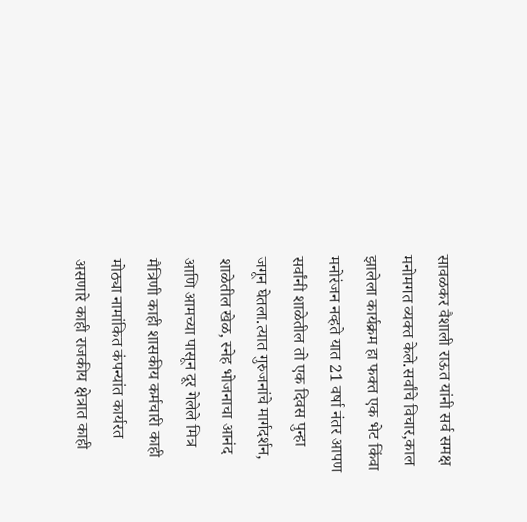सावळकर वैशाली राऊत यांनी सर्व समक्ष मनोमगत व्यक्त केले.सर्वांचे विचार,काल झालेला कार्यक्रम हा फक्त एक भेट किंवा मनोरंजन नव्हते यात 21 वर्षा नंतर आपण सर्वांनी शाळेतील तो एक दिवस पुन्हा जगून घेतला.त्यात गुरुजनांचे मार्गदर्शन, शाळेतील खेळ, स्नेह भोजनाचा आनंद आणि आमच्या पासून दूर गेलेले मित्र मैत्रिणी काही शासकीय कर्मचारी काही मोठ्या नामांकित कंपन्यांत कार्यरत असणारे काही राजकीय क्षेत्रात काही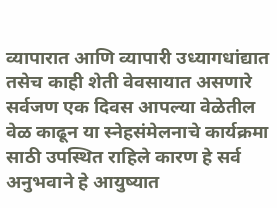व्यापारात आणि व्यापारी उध्यागधांद्यात तसेच काही शेती वेवसायात असणारे सर्वजण एक दिवस आपल्या वेळेतील वेळ काढून या स्नेहसंमेलनाचे कार्यक्रमा साठी उपस्थित राहिले कारण हे सर्व अनुभवाने हे आयुष्यात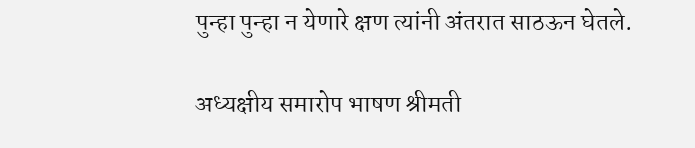पुन्हा पुन्हा न येणारे क्षण त्यांनी अंतरात साठऊन घेतले.

अध्यक्षीय समारोप भाषण श्रीमती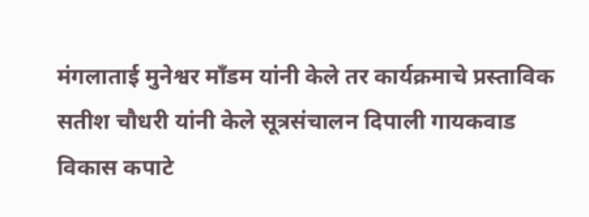मंगलाताई मुनेश्वर माँडम यांनी केले तर कार्यक्रमाचे प्रस्ताविक सतीश चौधरी यांनी केले सूत्रसंचालन दिपाली गायकवाड विकास कपाटे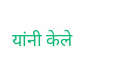यांनी केले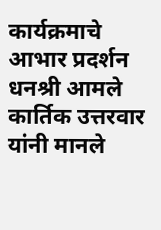कार्यक्रमाचे आभार प्रदर्शन धनश्री आमले कार्तिक उत्तरवार यांनी मानले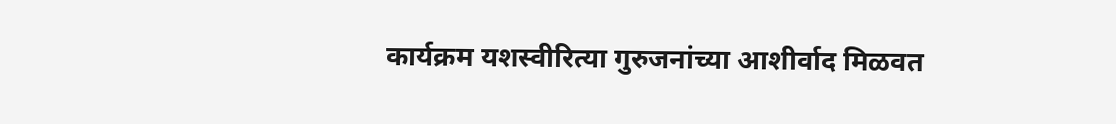कार्यक्रम यशस्वीरित्या गुरुजनांच्या आशीर्वाद मिळवत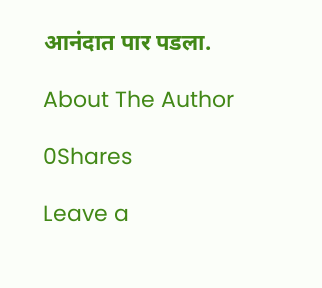आनंदात पार पडला.

About The Author

0Shares

Leave a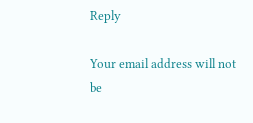Reply

Your email address will not be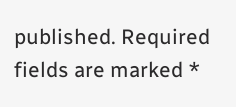published. Required fields are marked *